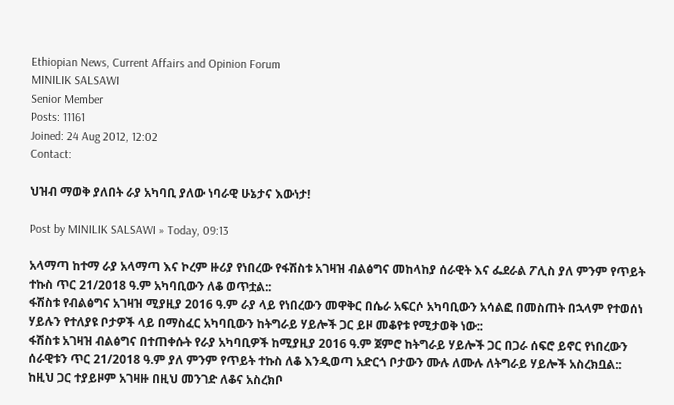Ethiopian News, Current Affairs and Opinion Forum
MINILIK SALSAWI
Senior Member
Posts: 11161
Joined: 24 Aug 2012, 12:02
Contact:

ህዝብ ማወቅ ያለበት ራያ አካባቢ ያለው ነባራዊ ሁኔታና እውነታ!

Post by MINILIK SALSAWI » Today, 09:13

አላማጣ ከተማ ራያ አላማጣ እና ኮረም ዙሪያ የነበረው የፋሽስቱ አገዛዝ ብልፅግና መከላከያ ሰራዊት እና ፌደራል ፖሊስ ያለ ምንም የጥይት ተኩስ ጥር 21/2018 ዓ.ም አካባቢውን ለቆ ወጥቷል::
ፋሽስቱ የብልፅግና አገዛዝ ሚያዚያ 2016 ዓ.ም ራያ ላይ የነበረውን መዋቅር በሴራ አፍርሶ አካባቢውን አሳልፎ በመስጠት በኋላም የተወሰነ ሃይሉን የተለያዩ ቦታዎች ላይ በማስፈር አካባቢውን ከትግራይ ሃይሎች ጋር ይዞ መቆየቱ የሚታወቅ ነው::
ፋሽስቱ አገዛዝ ብልፅግና በተጠቀሱት የራያ አካባቢዎች ከሚያዚያ 2016 ዓ.ም ጀምሮ ከትግራይ ሃይሎች ጋር በጋራ ሰፍሮ ይኖር የነበረውን ሰራዊቱን ጥር 21/2018 ዓ.ም ያለ ምንም የጥይት ተኩስ ለቆ እንዲወጣ አድርጎ ቦታውን ሙሉ ለሙሉ ለትግራይ ሃይሎች አስረክቧል::
ከዚህ ጋር ተያይዞም አገዛዙ በዚህ መንገድ ለቆና አስረክቦ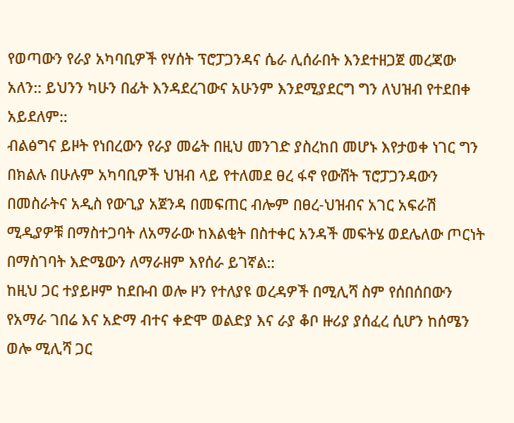የወጣውን የራያ አካባቢዎች የሃሰት ፕሮፓጋንዳና ሴራ ሊሰራበት እንደተዘጋጀ መረጃው አለን:: ይህንን ካሁን በፊት እንዳደረገውና አሁንም እንደሚያደርግ ግን ለህዝብ የተደበቀ አይደለም::
ብልፅግና ይዞት የነበረውን የራያ መሬት በዚህ መንገድ ያስረከበ መሆኑ እየታወቀ ነገር ግን በክልሉ በሁሉም አካባቢዎች ህዝብ ላይ የተለመደ ፀረ ፋኖ የውሸት ፕሮፓጋንዳውን በመስራትና አዲስ የውጊያ አጀንዳ በመፍጠር ብሎም በፀረ-ህዝብና አገር አፍራሽ ሚዲያዎቹ በማስተጋባት ለአማራው ከእልቂት በስተቀር አንዳች መፍትሄ ወደሌለው ጦርነት በማስገባት እድሜውን ለማራዘም እየሰራ ይገኛል::
ከዚህ ጋር ተያይዞም ከደቡብ ወሎ ዞን የተለያዩ ወረዳዎች በሚሊሻ ስም የሰበሰበውን የአማራ ገበሬ እና አድማ ብተና ቀድሞ ወልድያ እና ራያ ቆቦ ዙሪያ ያሰፈረ ሲሆን ከሰሜን ወሎ ሚሊሻ ጋር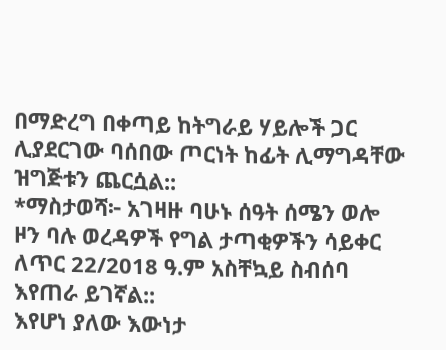በማድረግ በቀጣይ ከትግራይ ሃይሎች ጋር ሊያደርገው ባሰበው ጦርነት ከፊት ሊማግዳቸው ዝግጅቱን ጨርሷል::
*ማስታወሻ፦ አገዛዙ ባሁኑ ሰዓት ሰሜን ወሎ ዞን ባሉ ወረዳዎች የግል ታጣቂዎችን ሳይቀር ለጥር 22/2018 ዓ.ም አስቸኳይ ስብሰባ እየጠራ ይገኛል::
እየሆነ ያለው እውነታ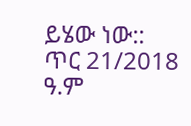ይሄው ነው::
ጥር 21/2018 ዓ.ም